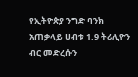የኢትዮጵያ ንግድ ባንክ አጠቃላይ ሀብቱ 1.9 ትሪሊዮን ብር መድረሱን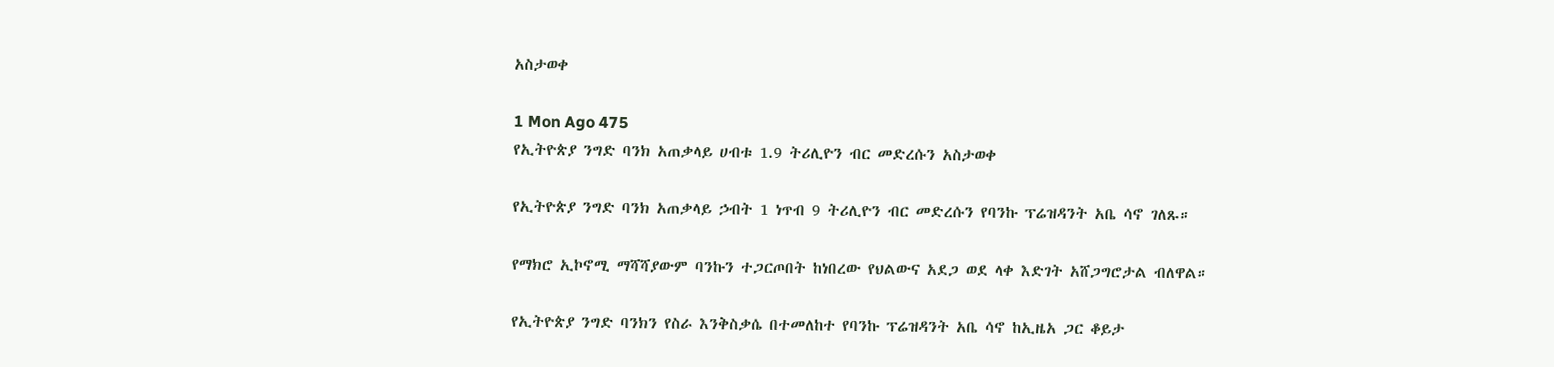አስታወቀ

1 Mon Ago 475
የኢትዮጵያ ንግድ ባንክ አጠቃላይ ሀብቱ 1.9 ትሪሊዮን ብር መድረሱን አስታወቀ

የኢትዮጵያ ንግድ ባንክ አጠቃላይ ኃብት 1 ነጥብ 9 ትሪሊዮን ብር መድረሱን የባንኩ ፕሬዝዳንት አቤ ሳኖ ገለጹ።

የማክሮ ኢኮኖሚ ማሻሻያውም ባንኩን ተጋርጦበት ከነበረው የህልውና አደጋ ወደ ላቀ እድገት አሸጋግሮታል ብለዋል።

የኢትዮጵያ ንግድ ባንክን የስራ እንቅስቃሴ በተመለከተ የባንኩ ፕሬዝዳንት አቤ ሳኖ ከኢዜአ ጋር ቆይታ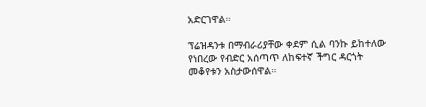አድርገዋል።

ፕሬዝዳንቱ በማብራሪያቸው ቀደም ሲል ባንኩ ይከተለው የነበረው የብድር አሰጣጥ ለከፍተኛ ችግር ዳርጎት መቆየቱን አስታውሰዋል።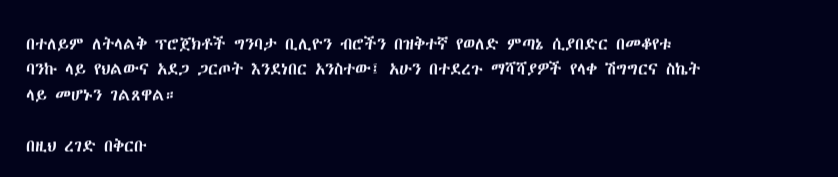በተለይም ለትላልቅ ፕሮጀክቶች ግንባታ ቢሊዮን ብሮችን በዝቅተኛ የወለድ ምጣኔ ሲያበድር በመቆየቱ ባንኩ ላይ የህልውና አደጋ ጋርጦት እንደነበር አንስተው፤ አሁን በተደረጉ ማሻሻያዎች የላቀ ሽግግርና ስኬት ላይ መሆኑን ገልጸዋል።

በዚህ ረገድ በቅርቡ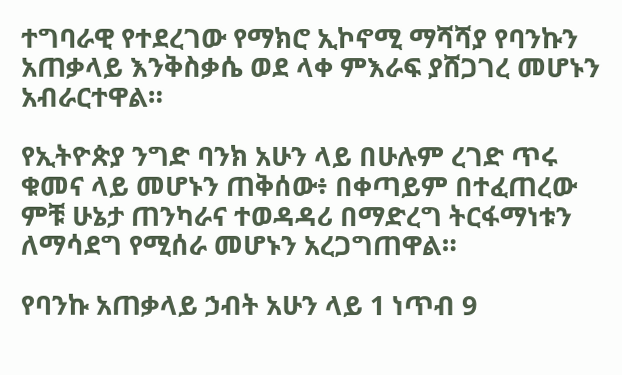ተግባራዊ የተደረገው የማክሮ ኢኮኖሚ ማሻሻያ የባንኩን አጠቃላይ እንቅስቃሴ ወደ ላቀ ምእራፍ ያሸጋገረ መሆኑን አብራርተዋል።

የኢትዮጵያ ንግድ ባንክ አሁን ላይ በሁሉም ረገድ ጥሩ ቁመና ላይ መሆኑን ጠቅሰው፥ በቀጣይም በተፈጠረው ምቹ ሁኔታ ጠንካራና ተወዳዳሪ በማድረግ ትርፋማነቱን ለማሳደግ የሚሰራ መሆኑን አረጋግጠዋል።

የባንኩ አጠቃላይ ኃብት አሁን ላይ 1 ነጥብ 9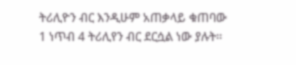ትሪሊዮን ብር እንዲሁም አጠቃላይ ቁጠባው 1 ነጥብ 4 ትሪሊየን ብር ደርሷል ነው ያሉት።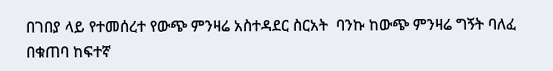በገበያ ላይ የተመሰረተ የውጭ ምንዛሬ አስተዳደር ስርአት  ባንኩ ከውጭ ምንዛሬ ግኝት ባለፈ በቁጠባ ከፍተኛ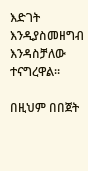እድገት እንዲያስመዘግብ እንዳስቻለው ተናግረዋል።

በዚህም በበጀት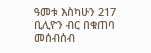ዓመቱ እስካሁን 217 ቢሊዮን ብር በቁጠባ መሰብሰብ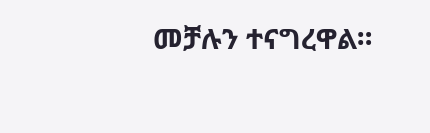መቻሉን ተናግረዋል።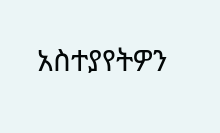አስተያየትዎን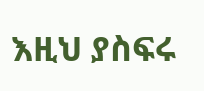እዚህ ያስፍሩ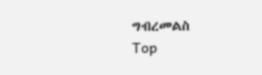ግብረመልስ
Top